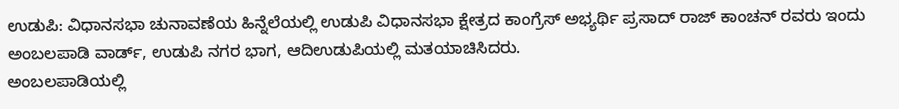ಉಡುಪಿ: ವಿಧಾನಸಭಾ ಚುನಾವಣೆಯ ಹಿನ್ನೆಲೆಯಲ್ಲಿ ಉಡುಪಿ ವಿಧಾನಸಭಾ ಕ್ಷೇತ್ರದ ಕಾಂಗ್ರೆಸ್ ಅಭ್ಯರ್ಥಿ ಪ್ರಸಾದ್ ರಾಜ್ ಕಾಂಚನ್ ರವರು ಇಂದು ಅಂಬಲಪಾಡಿ ವಾರ್ಡ್, ಉಡುಪಿ ನಗರ ಭಾಗ, ಆದಿಉಡುಪಿಯಲ್ಲಿ ಮತಯಾಚಿಸಿದರು.
ಅಂಬಲಪಾಡಿಯಲ್ಲಿ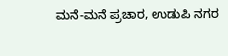ಮನೆ-ಮನೆ ಪ್ರಚಾರ, ಉಡುಪಿ ನಗರ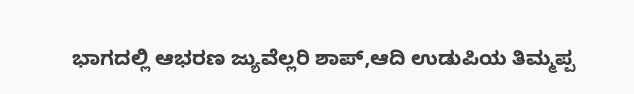ಭಾಗದಲ್ಲಿ ಆಭರಣ ಜ್ಯುವೆಲ್ಲರಿ ಶಾಪ್,ಆದಿ ಉಡುಪಿಯ ತಿಮ್ಮಪ್ಪ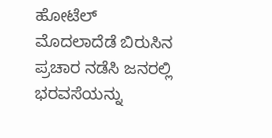ಹೋಟೆಲ್ ಮೊದಲಾದೆಡೆ ಬಿರುಸಿನ ಪ್ರಚಾರ ನಡೆಸಿ ಜನರಲ್ಲಿ ಭರವಸೆಯನ್ನು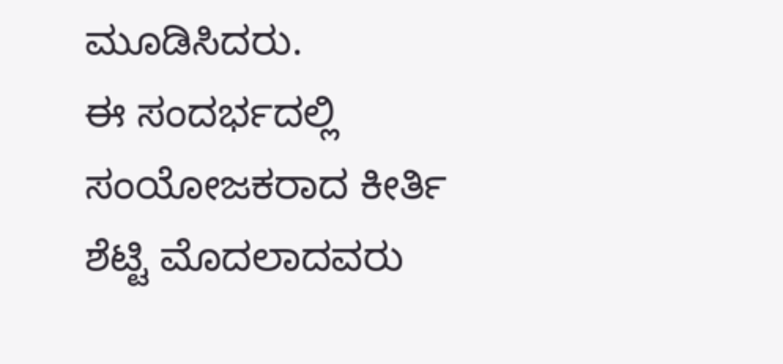ಮೂಡಿಸಿದರು.
ಈ ಸಂದರ್ಭದಲ್ಲಿ ಸಂಯೋಜಕರಾದ ಕೀರ್ತಿ ಶೆಟ್ಟಿ ಮೊದಲಾದವರು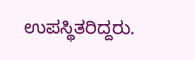ಉಪಸ್ಥಿತರಿದ್ದರು.